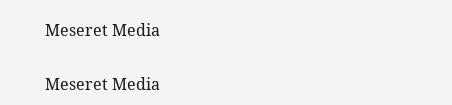Meseret Media

Meseret Media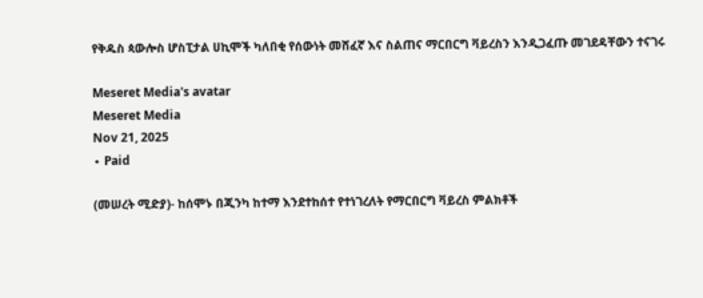የቅዱስ ጳውሎስ ሆስፒታል ሀኪሞች ካለበቂ የሰውነት መሸፈኛ እና ስልጠና ማርበርግ ቫይረስን እንዲጋፈጡ መገደዳቸውን ተናገሩ

Meseret Media's avatar
Meseret Media
Nov 21, 2025
∙ Paid

(መሠረት ሚድያ)- ከሰሞኑ በጂንካ ከተማ እንደተከሰተ የተነገረለት የማርበርግ ቫይረስ ምልክቶች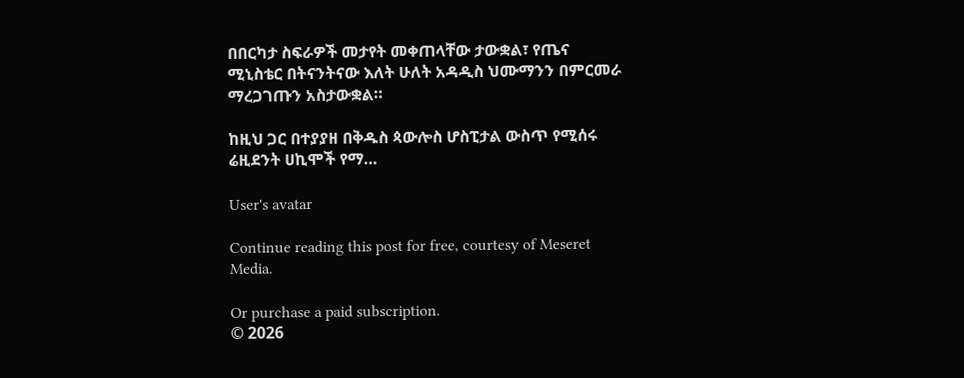በበርካታ ስፍራዎች መታየት መቀጠላቸው ታውቋል፣ የጤና ሚኒስቴር በትናንትናው እለት ሁለት አዳዲስ ህሙማንን በምርመራ ማረጋገጡን አስታውቋል።

ከዚህ ጋር በተያያዘ በቅዱስ ጳውሎስ ሆስፒታል ውስጥ የሚሰሩ ሬዚደንት ሀኪሞች የማ…

User's avatar

Continue reading this post for free, courtesy of Meseret Media.

Or purchase a paid subscription.
© 2026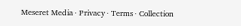Meseret Media · Privacy ∙ Terms ∙ Collection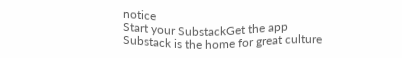notice
Start your SubstackGet the app
Substack is the home for great culture